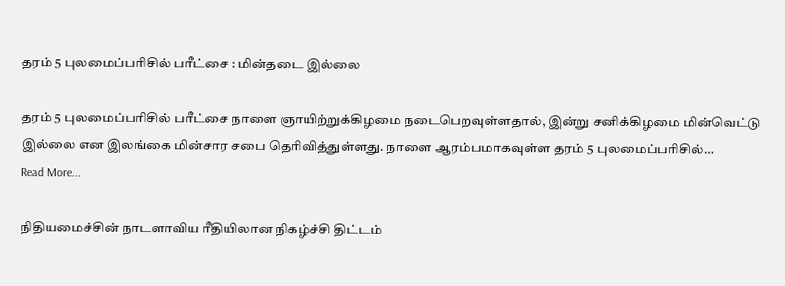தரம் 5 புலமைப்பரிசில் பரீட்சை : மின்தடை இல்லை

தரம் 5 புலமைப்பரிசில் பரீட்சை நாளை ஞாயிற்றுக்கிழமை நடைபெறவுள்ளதால், இன்று சனிக்கிழமை மின்வெட்டு இல்லை என இலங்கை மின்சார சபை தெரிவித்துள்ளது. நாளை ஆரம்பமாகவுள்ள தரம் 5 புலமைப்பரிசில்…
Read More...

நிதியமைச்சின் நாடளாவிய ரீதியிலான நிகழ்ச்சி திட்டம்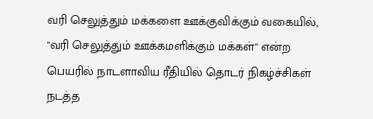வரி செலுத்தும் மக்களை ஊக்குவிக்கும் வகையில், "வரி செலுத்தும் ஊக்கமளிக்கும் மக்கள்" என்ற பெயரில் நாடளாவிய ரீதியில் தொடர் நிகழ்ச்சிகள் நடத்த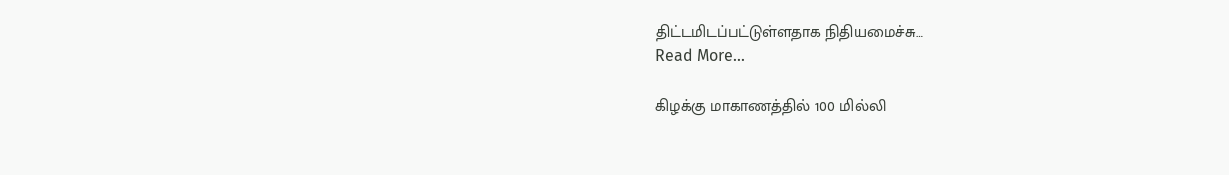திட்டமிடப்பட்டுள்ளதாக நிதியமைச்சு…
Read More...

கிழக்கு மாகாணத்தில் 100 மில்லி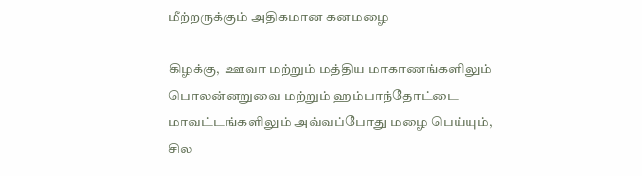மீற்றருக்கும் அதிகமான கனமழை

கிழக்கு,  ஊவா மற்றும் மத்திய மாகாணங்களிலும் பொலன்னறுவை மற்றும் ஹம்பாந்தோட்டை மாவட்டங்களிலும் அவ்வப்போது மழை பெய்யும், சில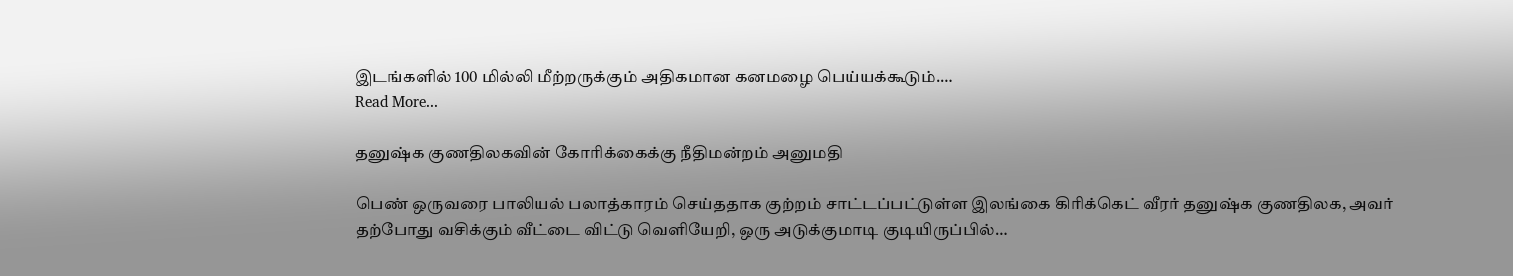இடங்களில் 100 மில்லி மீற்றருக்கும் அதிகமான கனமழை பெய்யக்கூடும்.…
Read More...

தனுஷ்க குணதிலகவின் கோரிக்கைக்கு நீதிமன்றம் அனுமதி

பெண் ஒருவரை பாலியல் பலாத்காரம் செய்ததாக குற்றம் சாட்டப்பட்டுள்ள இலங்கை கிரிக்கெட் வீரர் தனுஷ்க குணதிலக, அவர் தற்போது வசிக்கும் வீட்டை விட்டு வெளியேறி, ஒரு அடுக்குமாடி குடியிருப்பில்…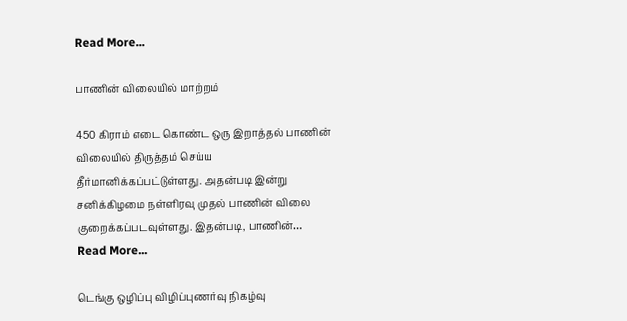Read More...

பாணின் விலையில் மாற்றம்

450 கிராம் எடை கொண்ட ஒரு இறாத்தல் பாணின் விலையில் திருத்தம் செய்ய தீர்மானிக்கப்பட்டுள்ளது. அதன்படி இன்று சனிக்கிழமை நள்ளிரவு முதல் பாணின் விலை குறைக்கப்படவுள்ளது. இதன்படி, பாணின்…
Read More...

டெங்கு ஒழிப்பு விழிப்புணர்வு நிகழ்வு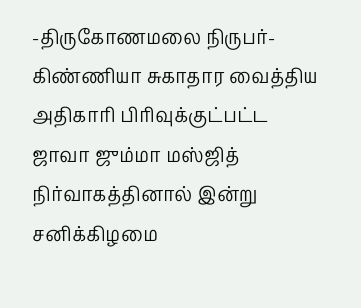-திருகோணமலை நிருபர்- கிண்ணியா சுகாதார வைத்திய அதிகாரி பிரிவுக்குட்பட்ட ஜாவா ஜும்மா மஸ்ஜித் நிர்வாகத்தினால் இன்று சனிக்கிழமை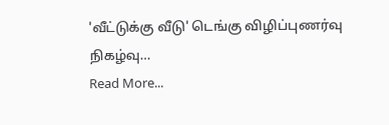'வீட்டுக்கு வீடு' டெங்கு விழிப்புணர்வு நிகழ்வு…
Read More...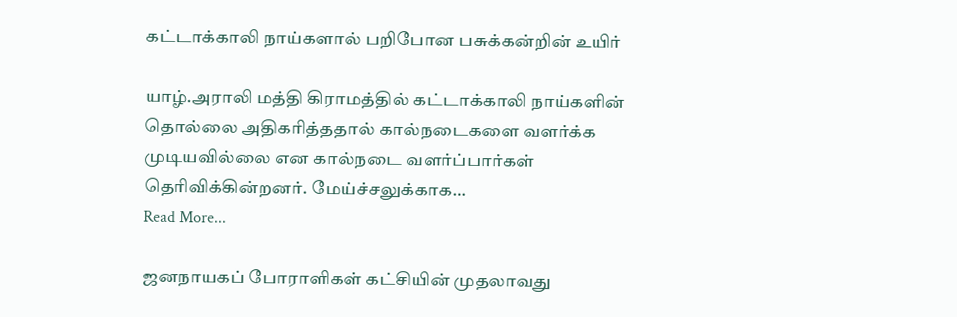கட்டாக்காலி நாய்களால் பறிபோன பசுக்கன்றின் உயிர்

யாழ்.அராலி மத்தி கிராமத்தில் கட்டாக்காலி நாய்களின் தொல்லை அதிகரித்ததால் கால்நடைகளை வளர்க்க முடியவில்லை என கால்நடை வளர்ப்பார்கள் தெரிவிக்கின்றனர். மேய்ச்சலுக்காக…
Read More...

ஜனநாயகப் போராளிகள் கட்சியின் முதலாவது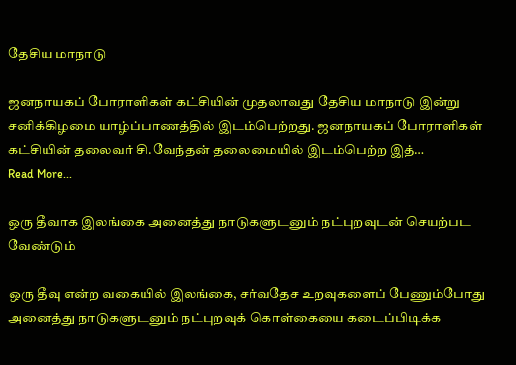தேசிய மாநாடு

ஜனநாயகப் போராளிகள் கட்சியின் முதலாவது தேசிய மாநாடு இன்று சனிக்கிழமை யாழ்ப்பாணத்தில் இடம்பெற்றது. ஜனநாயகப் போராளிகள் கட்சியின் தலைவர் சி.வேந்தன் தலைமையில் இடம்பெற்ற இத்…
Read More...

ஒரு தீவாக இலங்கை அனைத்து நாடுகளுடனும் நட்புறவுடன் செயற்பட வேண்டும்

ஒரு தீவு என்ற வகையில் இலங்கை, சர்வதேச உறவுகளைப் பேணும்போது அனைத்து நாடுகளுடனும் நட்புறவுக் கொள்கையை கடைப்பிடிக்க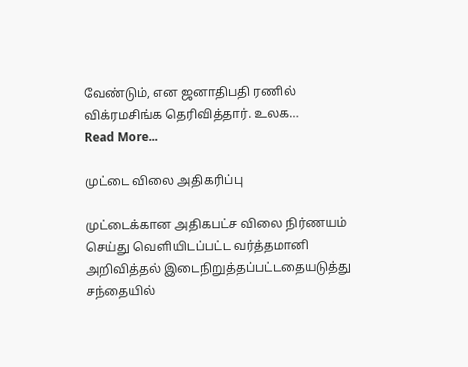வேண்டும், என ஜனாதிபதி ரணில் விக்ரமசிங்க தெரிவித்தார். உலக…
Read More...

முட்டை விலை அதிகரிப்பு

முட்டைக்கான அதிகபட்ச விலை நிர்ணயம் செய்து வெளியிடப்பட்ட வர்த்தமானி அறிவித்தல் இடைநிறுத்தப்பட்டதையடுத்து சந்தையில்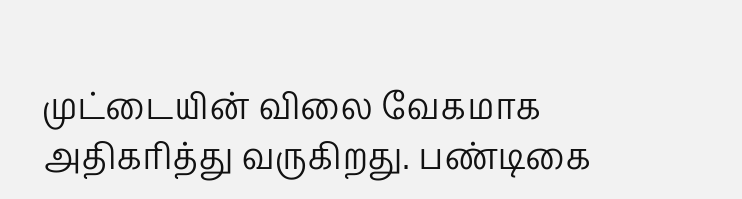முட்டையின் விலை வேகமாக அதிகரித்து வருகிறது. பண்டிகை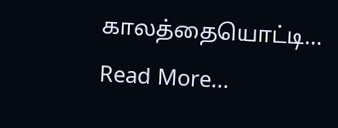காலத்தையொட்டி…
Read More...